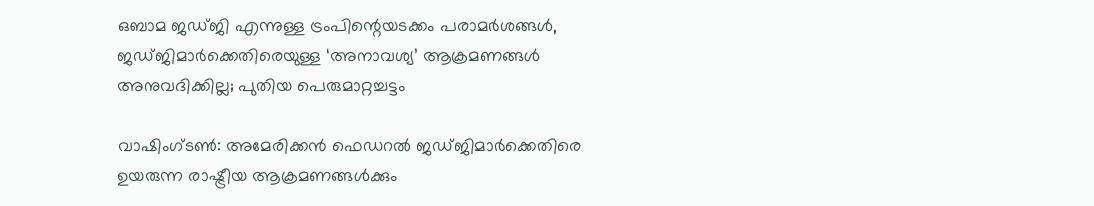ഒബാമ ജഡ്ജി എന്നുള്ള ട്രംപിന്റെയടക്കം പരാമ‌ർശങ്ങൾ, ജഡ്ജിമാർക്കെതിരെയുള്ള ‘അനാവശ്യ’ ആക്രമണങ്ങൾ അനുവദിക്കില്ല; പുതിയ പെരുമാറ്റച്ചട്ടം

വാഷിംഗ്ടൺ: അമേരിക്കൻ ഫെഡറൽ ജഡ്ജിമാർക്കെതിരെ ഉയരുന്ന രാഷ്ട്രീയ ആക്രമണങ്ങൾക്കും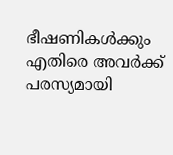ഭീഷണികൾക്കും എതിരെ അവർക്ക് പരസ്യമായി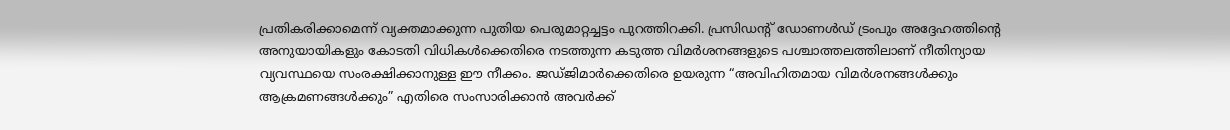പ്രതികരിക്കാമെന്ന് വ്യക്തമാക്കുന്ന പുതിയ പെരുമാറ്റച്ചട്ടം പുറത്തിറക്കി. പ്രസിഡന്റ് ഡോണൾഡ് ട്രംപും അദ്ദേഹത്തിന്റെ അനുയായികളും കോടതി വിധികൾക്കെതിരെ നടത്തുന്ന കടുത്ത വിമർശനങ്ങളുടെ പശ്ചാത്തലത്തിലാണ് നീതിന്യായ വ്യവസ്ഥയെ സംരക്ഷിക്കാനുള്ള ഈ നീക്കം. ജഡ്ജിമാർക്കെതിരെ ഉയരുന്ന “അവിഹിതമായ വിമർശനങ്ങൾക്കും ആക്രമണങ്ങൾക്കും” എതിരെ സംസാരിക്കാൻ അവർക്ക്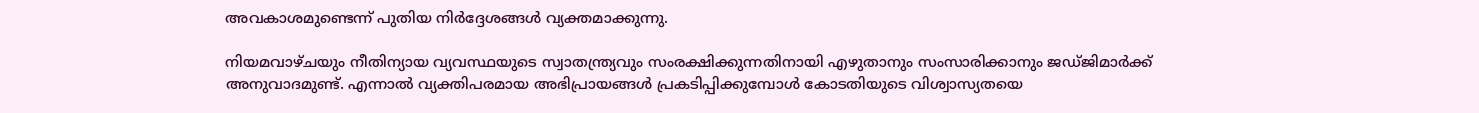അവകാശമുണ്ടെന്ന് പുതിയ നിർദ്ദേശങ്ങൾ വ്യക്തമാക്കുന്നു.

നിയമവാഴ്ചയും നീതിന്യായ വ്യവസ്ഥയുടെ സ്വാതന്ത്ര്യവും സംരക്ഷിക്കുന്നതിനായി എഴുതാനും സംസാരിക്കാനും ജഡ്ജിമാർക്ക് അനുവാദമുണ്ട്. എന്നാൽ വ്യക്തിപരമായ അഭിപ്രായങ്ങൾ പ്രകടിപ്പിക്കുമ്പോൾ കോടതിയുടെ വിശ്വാസ്യതയെ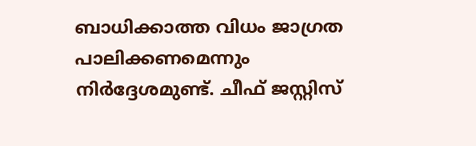ബാധിക്കാത്ത വിധം ജാഗ്രത പാലിക്കണമെന്നും നിർദ്ദേശമുണ്ട്. ചീഫ് ജസ്റ്റിസ്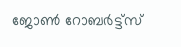ജോൺ റോബർട്ട്‌സ്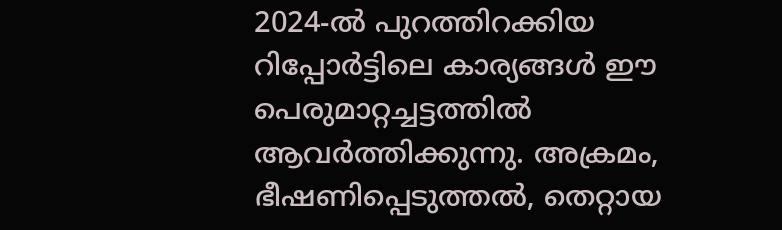2024-ൽ പുറത്തിറക്കിയ റിപ്പോർട്ടിലെ കാര്യങ്ങൾ ഈ പെരുമാറ്റച്ചട്ടത്തിൽ ആവർത്തിക്കുന്നു. അക്രമം, ഭീഷണിപ്പെടുത്തൽ, തെറ്റായ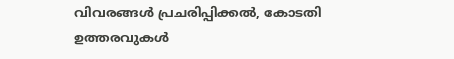വിവരങ്ങൾ പ്രചരിപ്പിക്കൽ, കോടതി ഉത്തരവുകൾ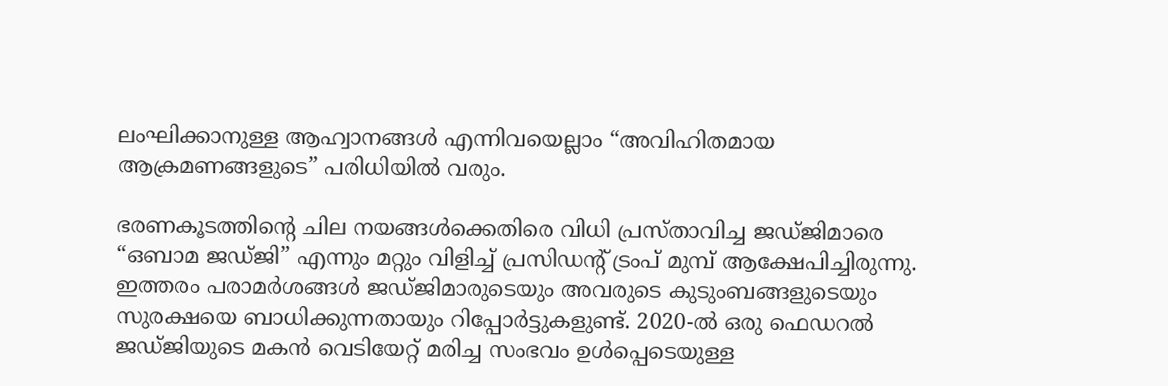ലംഘിക്കാനുള്ള ആഹ്വാനങ്ങൾ എന്നിവയെല്ലാം “അവിഹിതമായ ആക്രമണങ്ങളുടെ” പരിധിയിൽ വരും.

ഭരണകൂടത്തിന്റെ ചില നയങ്ങൾക്കെതിരെ വിധി പ്രസ്താവിച്ച ജഡ്ജിമാരെ “ഒബാമ ജഡ്ജി” എന്നും മറ്റും വിളിച്ച് പ്രസിഡന്റ് ട്രംപ് മുമ്പ് ആക്ഷേപിച്ചിരുന്നു. ഇത്തരം പരാമർശങ്ങൾ ജഡ്ജിമാരുടെയും അവരുടെ കുടുംബങ്ങളുടെയും സുരക്ഷയെ ബാധിക്കുന്നതായും റിപ്പോർട്ടുകളുണ്ട്. 2020-ൽ ഒരു ഫെഡറൽ ജഡ്ജിയുടെ മകൻ വെടിയേറ്റ് മരിച്ച സംഭവം ഉൾപ്പെടെയുള്ള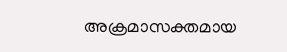അക്രമാസക്തമായ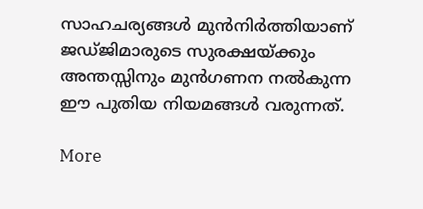സാഹചര്യങ്ങൾ മുൻനിർത്തിയാണ് ജഡ്ജിമാരുടെ സുരക്ഷയ്ക്കും അന്തസ്സിനും മുൻഗണന നൽകുന്ന ഈ പുതിയ നിയമങ്ങൾ വരുന്നത്.

More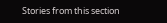Stories from this section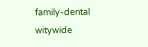family-dental
witywide